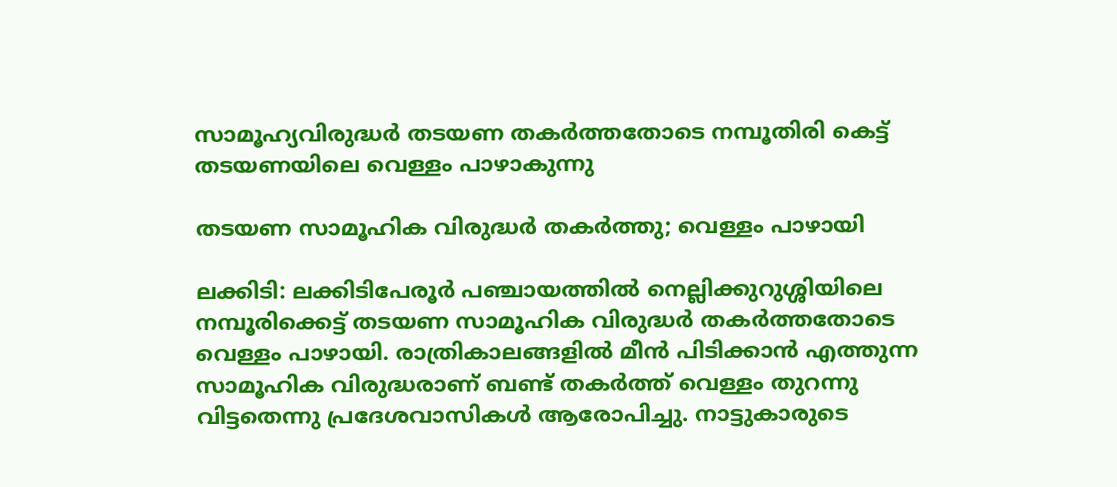സാമൂഹ്യവിരുദ്ധർ തടയണ തകർത്തതോടെ നമ്പൂതിരി കെട്ട് തടയണയിലെ വെള്ളം പാഴാകുന്നു

തടയണ സാമൂഹിക വിരുദ്ധർ തകർത്തു; വെള്ളം പാഴായി

ലക്കിടി: ലക്കിടിപേരൂർ പഞ്ചായത്തിൽ നെല്ലിക്കുറുശ്ശിയിലെ നമ്പൂരിക്കെട്ട് തടയണ സാമൂഹിക വിരുദ്ധർ തകർത്തതോടെ വെള്ളം പാഴായി. രാത്രികാലങ്ങളിൽ മീൻ പിടിക്കാൻ എത്തുന്ന സാമൂഹിക വിരുദ്ധരാണ് ബണ്ട് തകർത്ത് വെള്ളം തുറന്നു വിട്ടതെന്നു പ്രദേശവാസികൾ ആരോപിച്ചു. നാട്ടുകാരുടെ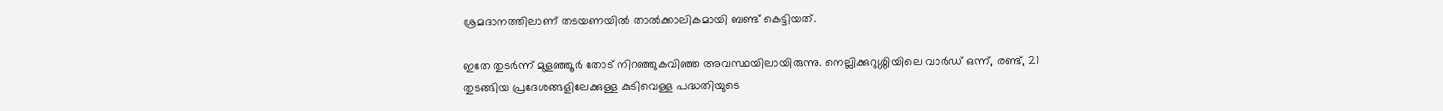ശ്രമദാനത്തിലാണ് തടയണയിൽ താൽക്കാലികമായി ബണ്ട് കെട്ടിയത്.

ഇതേ തുടർന്ന് മുളഞ്ഞൂർ തോട് നിറഞ്ഞുകവിഞ്ഞ അവസ്ഥയിലായിരുന്നു. നെല്ലിക്കുറുശ്ശിയിലെ വാർഡ് ഒന്ന്, രണ്ട്, 21 തുടങ്ങിയ പ്രദേശങ്ങളിലേക്കുള്ള കുടിവെള്ള പദ്ധതിയുടെ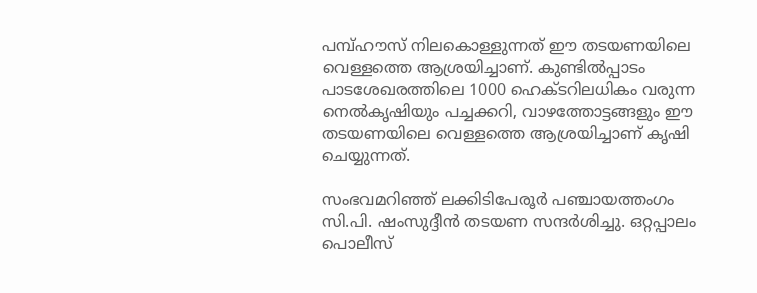പമ്പ്ഹൗസ് നിലകൊള്ളുന്നത് ഈ തടയണയിലെ വെള്ളത്തെ ആശ്രയിച്ചാണ്. കുണ്ടിൽപ്പാടം പാടശേഖരത്തിലെ 1000 ഹെക്ടറിലധികം വരുന്ന നെൽകൃഷിയും പച്ചക്കറി, വാഴത്തോട്ടങ്ങളും ഈ തടയണയിലെ വെള്ളത്തെ ആശ്രയിച്ചാണ് കൃഷി ചെയ്യുന്നത്.

സംഭവമറിഞ്ഞ് ലക്കിടിപേരൂർ പഞ്ചായത്തംഗം സി.പി. ഷംസുദ്ദീൻ തടയണ സന്ദർശിച്ചു. ഒറ്റപ്പാലം പൊലീസ്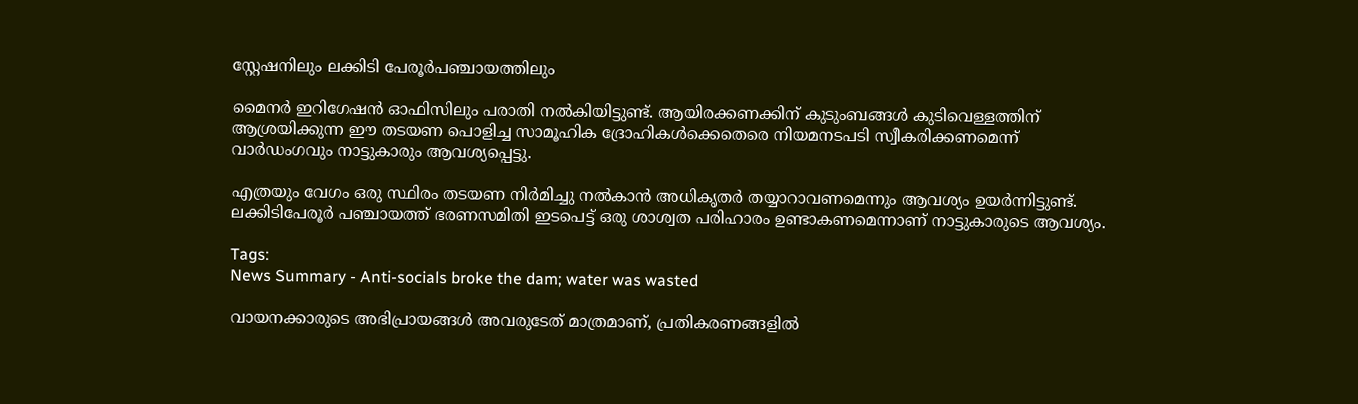സ്റ്റേഷനിലും ലക്കിടി പേരൂർപഞ്ചായത്തിലും

മൈനർ ഇറിഗേഷൻ ഓഫിസിലും പരാതി നൽകിയിട്ടുണ്ട്. ആയിരക്കണക്കിന് കുടുംബങ്ങൾ കുടിവെള്ളത്തിന് ആശ്രയിക്കുന്ന ഈ തടയണ പൊളിച്ച സാമൂഹിക ദ്രോഹികൾക്കെതെരെ നിയമനടപടി സ്വീകരിക്കണമെന്ന് വാർഡംഗവും നാട്ടുകാരും ആവശ്യപ്പെട്ടു.

എത്രയും വേഗം ഒരു സ്ഥിരം തടയണ നിർമിച്ചു നൽകാൻ അധികൃതർ തയ്യാറാവണമെന്നും ആവശ്യം ഉയർന്നിട്ടുണ്ട്. ലക്കിടിപേരൂർ പഞ്ചായത്ത്‌ ഭരണസമിതി ഇടപെട്ട് ഒരു ശാശ്വത പരിഹാരം ഉണ്ടാകണമെന്നാണ് നാട്ടുകാരുടെ ആവശ്യം.

Tags:
News Summary - Anti-socials broke the dam; water was wasted

വായനക്കാരുടെ അഭിപ്രായങ്ങള്‍ അവരുടേത് മാത്രമാണ്, പ്രതികരണങ്ങളിൽ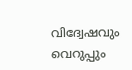വിദ്വേഷവും വെറുപ്പും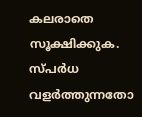കലരാതെ സൂക്ഷിക്കുക. സ്പർധ വളർത്തുന്നതോ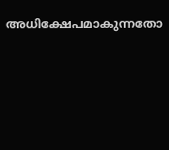അധിക്ഷേപമാകുന്നതോ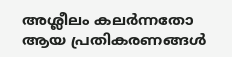അശ്ലീലം കലർന്നതോ ആയ പ്രതികരണങ്ങൾ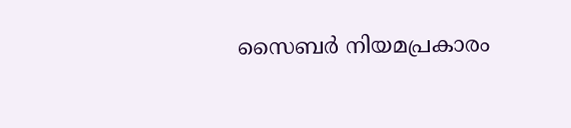സൈബർ നിയമപ്രകാരം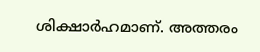ശിക്ഷാർഹമാണ്. അത്തരം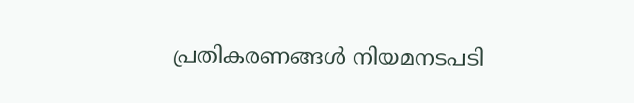പ്രതികരണങ്ങൾ നിയമനടപടി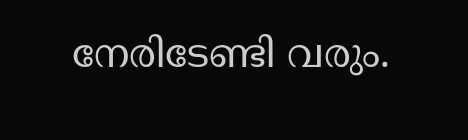നേരിടേണ്ടി വരും.